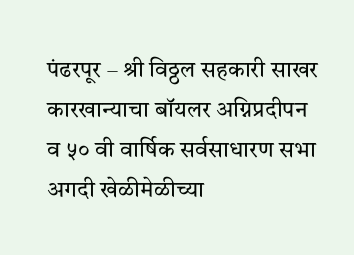पंढरपूर – श्री विठ्ठल सहकारी साखर कारखान्याचा बॉयलर अग्निप्रदीपन व ५० वी वार्षिक सर्वसाधारण सभा अगदी खेळीमेळीच्या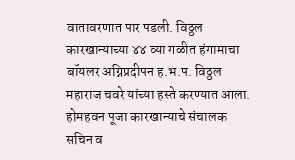वातावरणात पार पडली. विठ्ठल कारखान्याच्या ४४ व्या गळीत हंगामाचा बॉयलर अग्निप्रदीपन ह.भ.प. विठ्ठल महाराज चवरे यांच्या हस्ते करण्यात आला. होमहवन पूजा कारखान्याचे संचालक सचिन व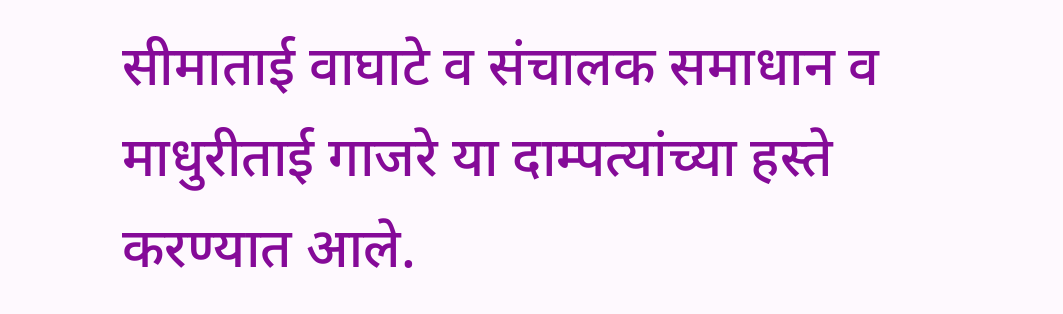सीमाताई वाघाटे व संचालक समाधान व माधुरीताई गाजरे या दाम्पत्यांच्या हस्ते करण्यात आले.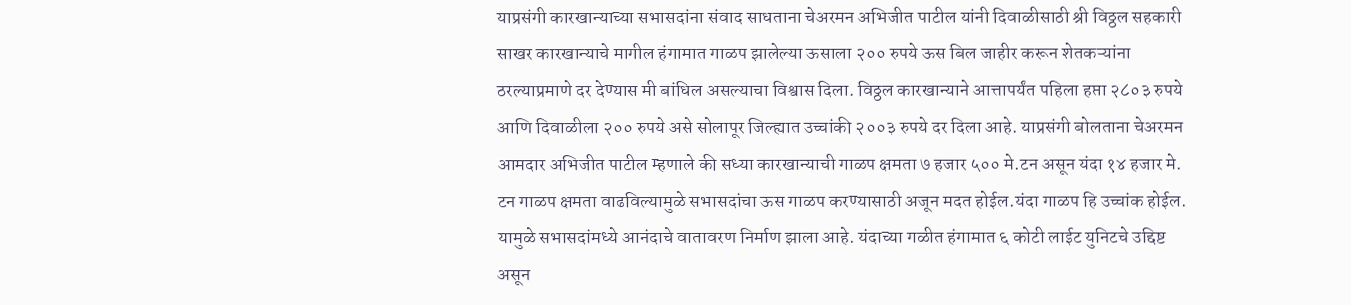याप्रसंगी कारखान्याच्या सभासदांना संवाद साधताना चेअरमन अभिजीत पाटील यांनी दिवाळीसाठी श्री विठ्ठल सहकारी साखर कारखान्याचे मागील हंगामात गाळप झालेल्या ऊसाला २०० रुपये ऊस बिल जाहीर करून शेतकऱ्यांना ठरल्याप्रमाणे दर देण्यास मी बांधिल असल्याचा विश्वास दिला. विठ्ठल कारखान्याने आत्तापर्यंत पहिला हप्ता २८०३ रुपये आणि दिवाळीला २०० रुपये असे सोलापूर जिल्ह्यात उच्चांकी २००३ रुपये दर दिला आहे. याप्रसंगी बोलताना चेअरमन आमदार अभिजीत पाटील म्हणाले की सध्या कारखान्याची गाळप क्षमता ७ हजार ५०० मे.टन असून यंदा १४ हजार मे. टन गाळप क्षमता वाढविल्यामुळे सभासदांचा ऊस गाळप करण्यासाठी अजून मदत होईल.यंदा गाळप हि उच्चांक होईल. यामुळे सभासदांमध्ये आनंदाचे वातावरण निर्माण झाला आहे. यंदाच्या गळीत हंगामात ६ कोटी लाईट युनिटचे उद्दिष्ट असून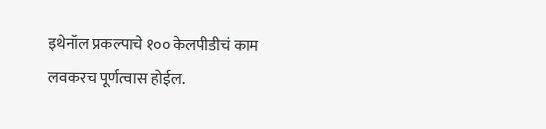इथेनॉल प्रकल्पाचे १०० केलपीडीचं काम लवकरच पूर्णत्वास होईल.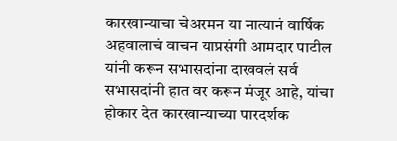कारखान्याचा चेअरमन या नात्यानं वार्षिक अहवालाचं वाचन याप्रसंगी आमदार पाटील यांनी करून सभासदांना दाखवलं सर्व सभासदांनी हात वर करून मंजूर आहे, यांचा होकार देत कारखान्याच्या पारदर्शक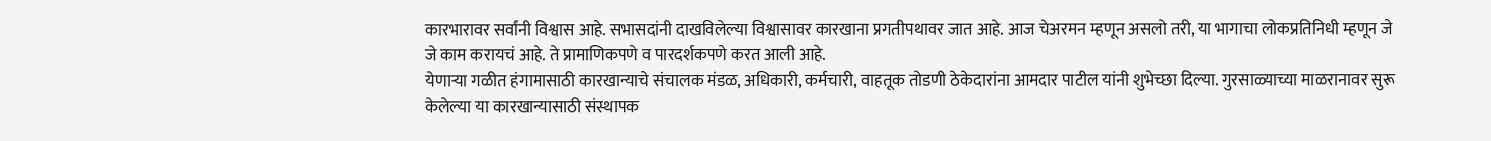कारभारावर सर्वांनी विश्वास आहे. सभासदांनी दाखविलेल्या विश्वासावर कारखाना प्रगतीपथावर जात आहे. आज चेअरमन म्हणून असलो तरी, या भागाचा लोकप्रतिनिधी म्हणून जे जे काम करायचं आहे. ते प्रामाणिकपणे व पारदर्शकपणे करत आली आहे.
येणाऱ्या गळीत हंगामासाठी कारखान्याचे संचालक मंडळ, अधिकारी, कर्मचारी, वाहतूक तोडणी ठेकेदारांना आमदार पाटील यांनी शुभेच्छा दिल्या. गुरसाळ्याच्या माळरानावर सुरू केलेल्या या कारखान्यासाठी संस्थापक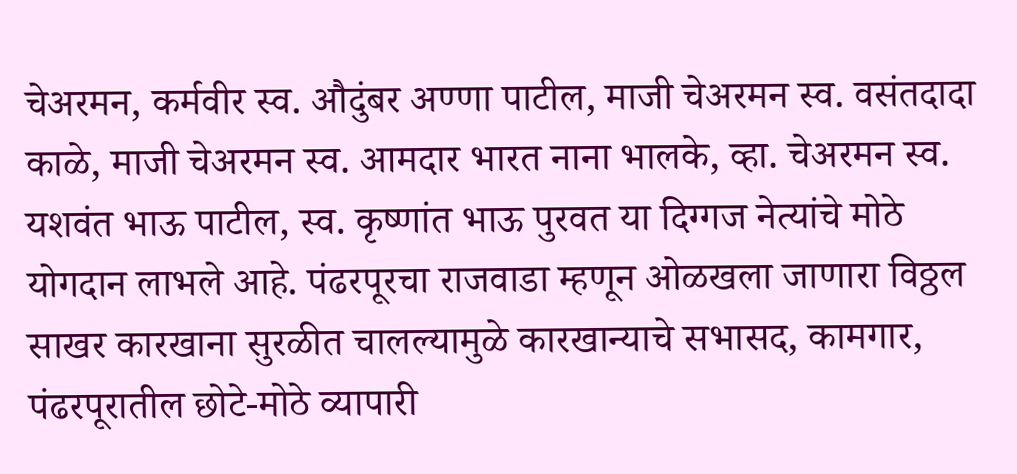चेअरमन, कर्मवीर स्व. औदुंबर अण्णा पाटील, माजी चेअरमन स्व. वसंतदादा काळे, माजी चेअरमन स्व. आमदार भारत नाना भालके, व्हा. चेअरमन स्व. यशवंत भाऊ पाटील, स्व. कृष्णांत भाऊ पुरवत या दिग्गज नेत्यांचे मोठे योगदान लाभले आहे. पंढरपूरचा राजवाडा म्हणून ओळखला जाणारा विठ्ठल साखर कारखाना सुरळीत चालल्यामुळे कारखान्याचे सभासद, कामगार, पंढरपूरातील छोटे-मोठे व्यापारी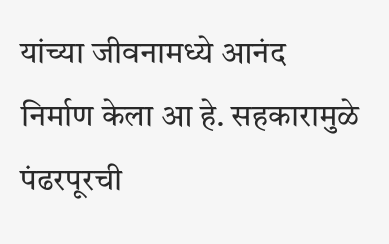यांच्या जीवनामध्ये आनंद निर्माण केला आ हे. सहकारामुळे पंढरपूरची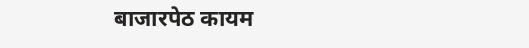बाजारपेठ कायम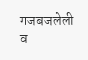गजबजलेली व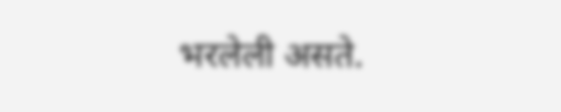भरलेली असते.